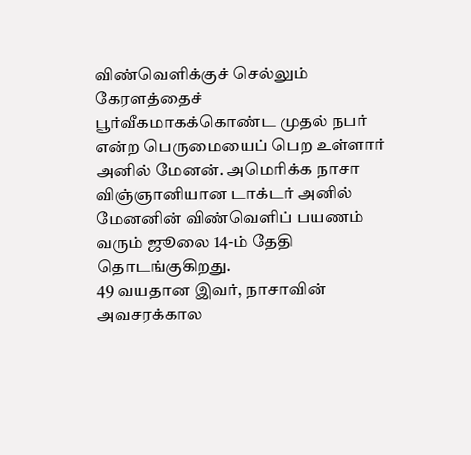விண்வெளிக்குச் செல்லும் கேரளத்தைச் பூர்வீகமாகக்கொண்ட முதல் நபர் என்ற பெருமையைப் பெற உள்ளார் அனில் மேனன். அமெரிக்க நாசா விஞ்ஞானியான டாக்டர் அனில் மேனனின் விண்வெளிப் பயணம் வரும் ஜூலை 14-ம் தேதி தொடங்குகிறது.
49 வயதான இவர், நாசாவின் அவசரக்கால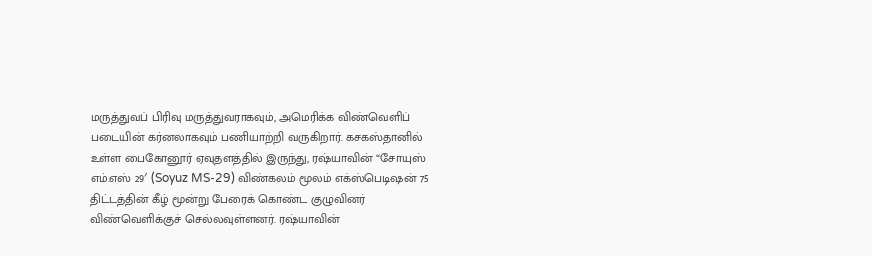மருத்துவப் பிரிவு மருத்துவராகவும், அமெரிக்க விண்வெளிப் படையின் கர்னலாகவும் பணியாற்றி வருகிறார். கசகஸ்தானில் உள்ள பைகோனூர் ஏவுதளத்தில் இருந்து, ரஷ்யாவின் “சோயுஸ் எம்.எஸ் 29′ (Soyuz MS-29) விண்கலம் மூலம் எக்ஸ்பெடிஷன் 75 திட்டத்தின் கீழ் மூன்று பேரைக் கொண்ட குழுவினர் விண்வெளிக்குச் செல்லவுள்ளனர். ரஷ்யாவின்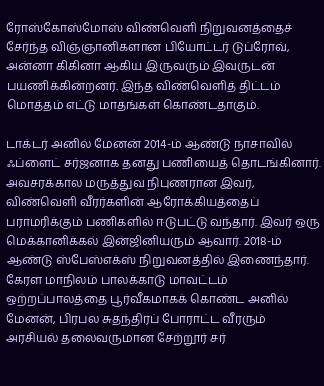ரோஸ்கோஸ்மோஸ் விண்வெளி நிறுவனத்தைச் சேர்ந்த விஞ்ஞானிகளான பியோட்டர் டுப்ரோவ், அன்னா கிகினா ஆகிய இருவரும் இவருடன் பயணிக்கின்றனர். இந்த விண்வெளித் திட்டம் மொத்தம் எட்டு மாதங்கள் கொண்டதாகும்.

டாக்டர் அனில் மேனன் 2014-ம் ஆண்டு நாசாவில் ஃப்ளைட் சர்ஜனாக தனது பணியைத் தொடங்கினார். அவசரக்கால மருத்துவ நிபுணரான இவர், விண்வெளி வீரர்களின் ஆரோக்கியத்தைப் பராமரிக்கும் பணிகளில் ஈடுபட்டு வந்தார். இவர் ஒரு மெக்கானிக்கல் இன்ஜினியரும் ஆவார். 2018-ம் ஆண்டு ஸ்பேஸ்எக்ஸ் நிறுவனத்தில் இணைந்தார். கேரள மாநிலம் பாலக்காடு மாவட்டம் ஒற்றப்பாலத்தை பூர்வீகமாகக் கொண்ட அனில் மேனன், பிரபல சுதந்திரப் போராட்ட வீரரும் அரசியல் தலைவருமான சேற்றூர் சர்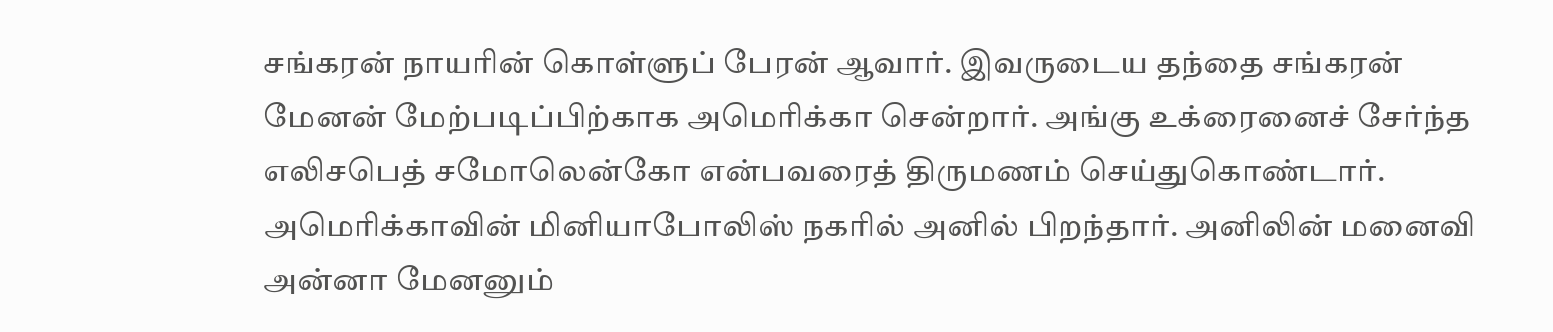சங்கரன் நாயரின் கொள்ளுப் பேரன் ஆவார். இவருடைய தந்தை சங்கரன் மேனன் மேற்படிப்பிற்காக அமெரிக்கா சென்றார். அங்கு உக்ரைனைச் சேர்ந்த எலிசபெத் சமோலென்கோ என்பவரைத் திருமணம் செய்துகொண்டார். அமெரிக்காவின் மினியாபோலிஸ் நகரில் அனில் பிறந்தார். அனிலின் மனைவி அன்னா மேனனும்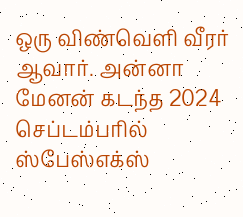ஒரு விண்வெளி வீரர் ஆவார். அன்னா மேனன் கடந்த 2024 செப்டம்பரில் ஸ்பேஸ்எக்ஸ்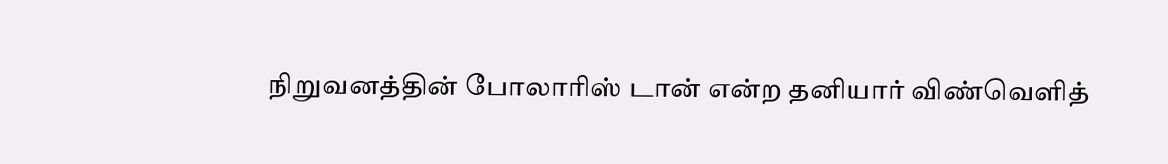நிறுவனத்தின் போலாரிஸ் டான் என்ற தனியார் விண்வெளித்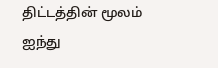திட்டத்தின் மூலம் ஐந்து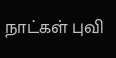நாட்கள் புவி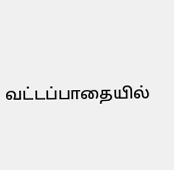வட்டப்பாதையில்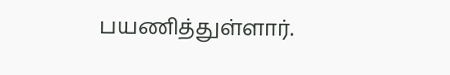பயணித்துள்ளார்.